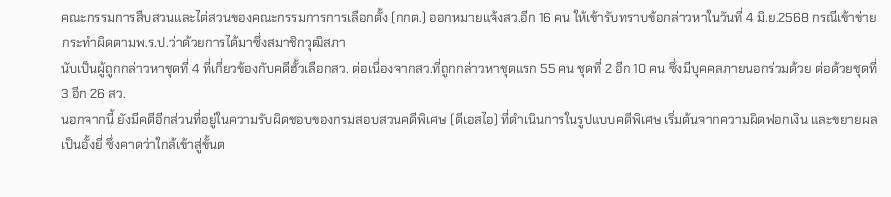คณะกรรมการสืบสวนและไต่สวนของคณะกรรมการการเลือกตั้ง (กกต.) ออกหมายแจ้งสว.อีก 16 คน ให้เข้ารับทราบข้อกล่าวหาในวันที่ 4 มิ.ย.2568 กรณีเข้าข่ายกระทำผิดตามพ.ร.ป.ว่าด้วยการได้มาซึ่งสมาชิกวุฒิสภา
นับเป็นผู้ถูกกล่าวหาชุดที่ 4 ที่เกี่ยวข้องกับคดีฮั้วเลือกสว. ต่อเนื่องจากสว.ที่ถูกกล่าวหาชุดแรก 55 คน ชุดที่ 2 อีก 10 คน ซึ่งมีบุคคลภายนอกร่วมด้วย ต่อด้วยชุดที่ 3 อีก 26 สว.
นอกจากนี้ ยังมีคดีอีกส่วนที่อยู่ในความรับผิดชอบของกรมสอบสวนคดีพิเศษ (ดีเอสไอ) ที่ดำเนินการในรูปแบบคดีพิเศษ เริ่มต้นจากความผิดฟอกเงิน และขยายผลเป็นอั้งยี่ ซึ่งคาดว่าใกล้เข้าสู่ขั้นต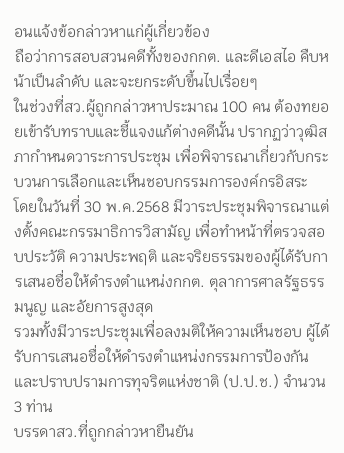อนแจ้งข้อกล่าวหาแก่ผู้เกี่ยวข้อง
ถือว่าการสอบสวนคดีทั้งของกกต. และดีเอสไอ คืบหน้าเป็นลำดับ และจะยกระดับขึ้นไปเรื่อยๆ
ในช่วงที่สว.ผู้ถูกกล่าวหาประมาณ 100 คน ต้องทยอยเข้ารับทราบและชี้แจงแก้ต่างคดีนั้น ปรากฏว่าวุฒิสภากำหนดวาระการประชุม เพื่อพิจารณาเกี่ยวกับกระบวนการเลือกและเห็นชอบกรรมการองค์กรอิสระ
โดยในวันที่ 30 พ.ค.2568 มีวาระประชุมพิจารณาแต่งตั้งคณะกรรมาธิการวิสามัญ เพื่อทำหน้าที่ตรวจสอบประวัติ ความประพฤติ และจริยธรรมของผู้ได้รับการเสนอชื่อให้ดำรงตำแหน่งกกต. ตุลาการศาลรัฐธรรมนูญ และอัยการสูงสุด
รวมทั้งมีวาระประชุมเพื่อลงมติให้ความเห็นชอบ ผู้ได้รับการเสนอชื่อให้ดำรงตำแหน่งกรรมการป้องกันและปราบปรามการทุจริตแห่งชาติ (ป.ป.ช.) จำนวน 3 ท่าน
บรรดาสว.ที่ถูกกล่าวหายืนยัน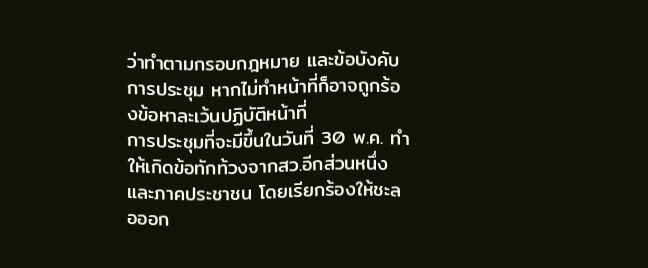ว่าทำตามกรอบกฎหมาย และข้อบังคับการประชุม หากไม่ทำหน้าที่ก็อาจถูกร้องข้อหาละเว้นปฏิบัติหน้าที่
การประชุมที่จะมีขึ้นในวันที่ 30 พ.ค. ทำให้เกิดข้อทักท้วงจากสว.อีกส่วนหนึ่ง และภาคประชาชน โดยเรียกร้องให้ชะลอออก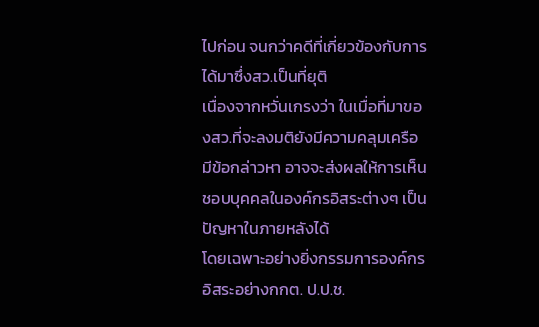ไปก่อน จนกว่าคดีที่เกี่ยวข้องกับการได้มาซึ่งสว.เป็นที่ยุติ
เนื่องจากหวั่นเกรงว่า ในเมื่อที่มาของสว.ที่จะลงมติยังมีความคลุมเครือ มีข้อกล่าวหา อาจจะส่งผลให้การเห็นชอบบุคคลในองค์กรอิสระต่างๆ เป็นปัญหาในภายหลังได้
โดยเฉพาะอย่างยิ่งกรรมการองค์กรอิสระอย่างกกต. ป.ป.ช.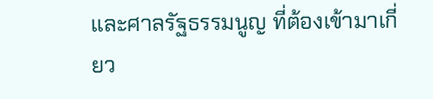และศาลรัฐธรรมนูญ ที่ต้องเข้ามาเกี่ยว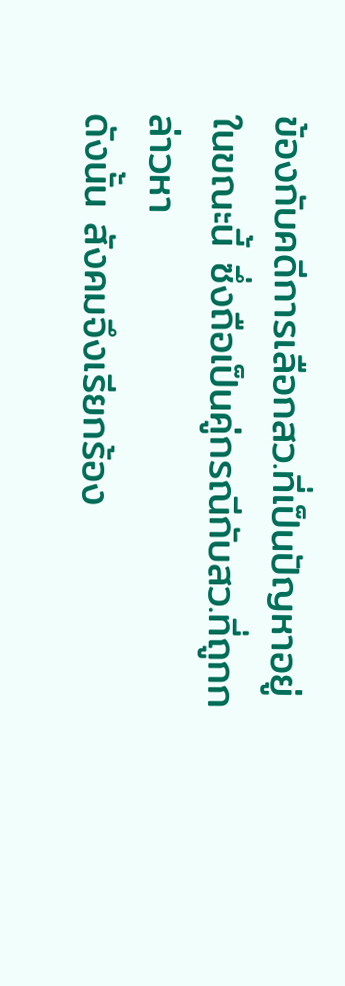ข้องกับคดีการเลือกสว.ที่เป็นปัญหาอยู่ในขณะนี้ ซึ่งถือเป็นคู่กรณีกับสว.ที่ถูกกล่าวหา
ดังนั้น สังคมจึงเรียกร้อง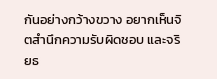กันอย่างกว้างขวาง อยากเห็นจิตสำนึกความรับผิดชอบ และจริยธ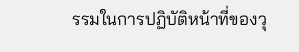รรมในการปฏิบัติหน้าที่ของวุ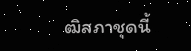ฒิสภาชุดนี้